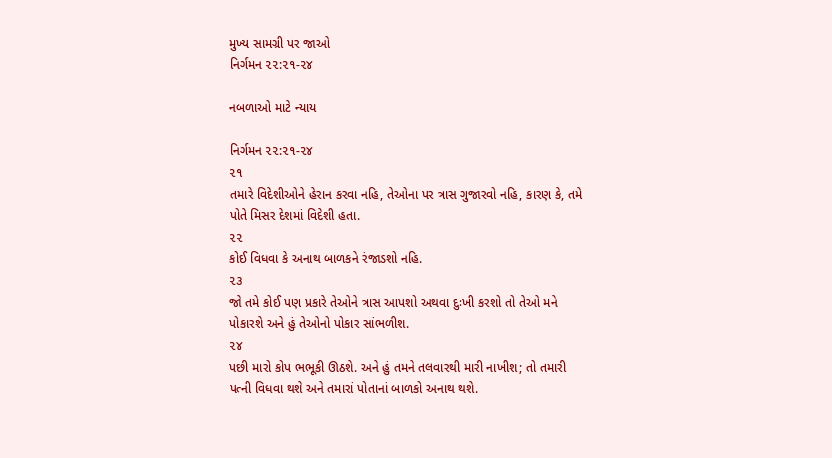મુખ્ય સામગ્રી પર જાઓ
નિર્ગમન ૨૨:૨૧-૨૪

નબળાઓ માટે ન્યાય

નિર્ગમન ૨૨:૨૧-૨૪
૨૧
તમારે વિદેશીઓને હેરાન કરવા નહિ, તેઓના પર ત્રાસ ગુજારવો નહિ, કારણ કે, તમે પોતે મિસર દેશમાં વિદેશી હતા.
૨૨
કોઈ વિધવા કે અનાથ બાળકને રંજાડશો નહિ.
૨૩
જો તમે કોઈ પણ પ્રકારે તેઓને ત્રાસ આપશો અથવા દુઃખી કરશો તો તેઓ મને પોકારશે અને હું તેઓનો પોકાર સાંભળીશ.
૨૪
પછી મારો કોપ ભભૂકી ઊઠશે. અને હું તમને તલવારથી મારી નાખીશ; તો તમારી પત્ની વિધવા થશે અને તમારાં પોતાનાં બાળકો અનાથ થશે.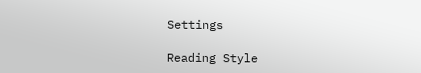Settings

Reading Style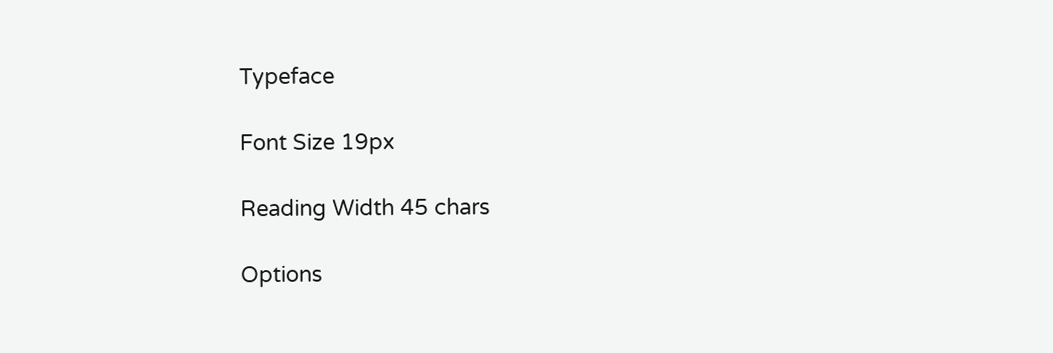Typeface

Font Size 19px

Reading Width 45 chars

Options